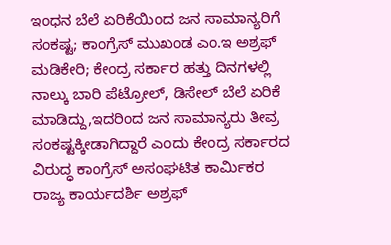ಇಂಧನ ಬೆಲೆ ಏರಿಕೆಯಿಂದ ಜನ ಸಾಮಾನ್ಯರಿಗೆ ಸಂಕಷ್ಟ; ಕಾಂಗ್ರೆಸ್ ಮುಖಂಡ ಎಂ.ಇ ಅಶ್ರಫ್
ಮಡಿಕೇರಿ; ಕೇಂದ್ರ ಸರ್ಕಾರ ಹತ್ತು ದಿನಗಳಲ್ಲಿ ನಾಲ್ಕು ಬಾರಿ ಪೆಟ್ರೋಲ್, ಡಿಸೇಲ್ ಬೆಲೆ ಏರಿಕೆ ಮಾಡಿದ್ದು,ಇದರಿಂದ ಜನ ಸಾಮಾನ್ಯರು ತೀವ್ರ ಸಂಕಷ್ಟಕ್ಕೀಡಾಗಿದ್ದಾರೆ ಎಂದು ಕೇಂದ್ರ ಸರ್ಕಾರದ ವಿರುದ್ಧ ಕಾಂಗ್ರೆಸ್ ಅಸಂಘಟಿತ ಕಾರ್ಮಿಕರ ರಾಜ್ಯ ಕಾರ್ಯದರ್ಶಿ ಅಶ್ರಫ್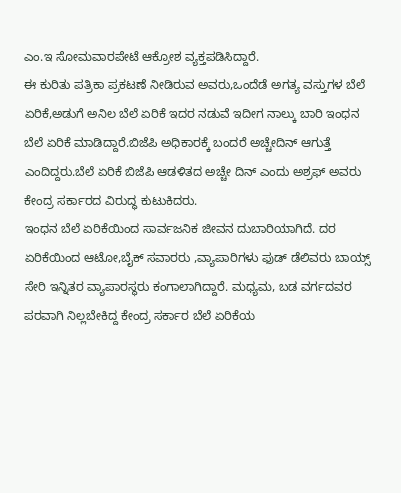ಎಂ.ಇ ಸೋಮವಾರಪೇಟೆ ಆಕ್ರೋಶ ವ್ಯಕ್ತಪಡಿಸಿದ್ದಾರೆ.
ಈ ಕುರಿತು ಪತ್ರಿಕಾ ಪ್ರಕಟಣೆ ನೀಡಿರುವ ಅವರು,ಒಂದೆಡೆ ಅಗತ್ಯ ವಸ್ತುಗಳ ಬೆಲೆ ಏರಿಕೆ,ಅಡುಗೆ ಅನಿಲ ಬೆಲೆ ಏರಿಕೆ ಇದರ ನಡುವೆ ಇದೀಗ ನಾಲ್ಕು ಬಾರಿ ಇಂಧನ ಬೆಲೆ ಏರಿಕೆ ಮಾಡಿದ್ದಾರೆ.ಬಿಜೆಪಿ ಅಧಿಕಾರಕ್ಕೆ ಬಂದರೆ ಅಚ್ಚೇದಿನ್ ಆಗುತ್ತೆ ಎಂದಿದ್ದರು.ಬೆಲೆ ಏರಿಕೆ ಬಿಜೆಪಿ ಆಡಳಿತದ ಅಚ್ಚೇ ದಿನ್ ಎಂದು ಅಶ್ರಫ್ ಅವರು ಕೇಂದ್ರ ಸರ್ಕಾರದ ವಿರುದ್ಧ ಕುಟುಕಿದರು.
ಇಂಧನ ಬೆಲೆ ಏರಿಕೆಯಿಂದ ಸಾರ್ವಜನಿಕ ಜೀವನ ದುಬಾರಿಯಾಗಿದೆ. ದರ ಏರಿಕೆಯಿಂದ ಆಟೋ,ಬೈಕ್ ಸವಾರರು ,ವ್ಯಾಪಾರಿಗಳು ಫುಡ್ ಡೆಲಿವರು ಬಾಯ್ಸ್ ಸೇರಿ ಇನ್ನಿತರ ವ್ಯಾಪಾರಸ್ಥರು ಕಂಗಾಲಾಗಿದ್ದಾರೆ. ಮಧ್ಯಮ, ಬಡ ವರ್ಗದವರ ಪರವಾಗಿ ನಿಲ್ಲಬೇಕಿದ್ದ ಕೇಂದ್ರ ಸರ್ಕಾರ ಬೆಲೆ ಏರಿಕೆಯ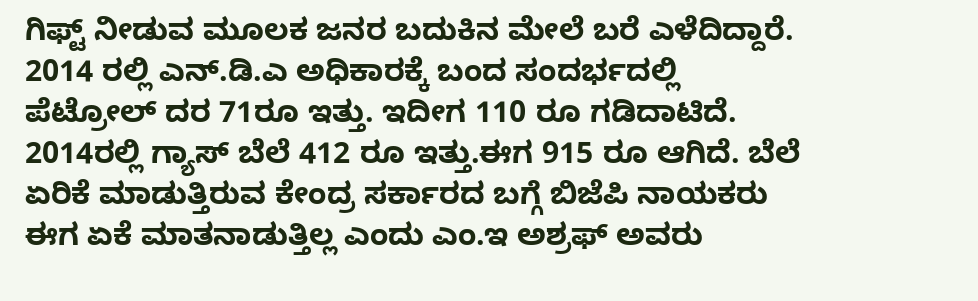ಗಿಫ್ಟ್ ನೀಡುವ ಮೂಲಕ ಜನರ ಬದುಕಿನ ಮೇಲೆ ಬರೆ ಎಳೆದಿದ್ದಾರೆ.
2014 ರಲ್ಲಿ ಎನ್.ಡಿ.ಎ ಅಧಿಕಾರಕ್ಕೆ ಬಂದ ಸಂದರ್ಭದಲ್ಲಿ ಪೆಟ್ರೋಲ್ ದರ 71ರೂ ಇತ್ತು. ಇದೀಗ 110 ರೂ ಗಡಿದಾಟಿದೆ. 2014ರಲ್ಲಿ ಗ್ಯಾಸ್ ಬೆಲೆ 412 ರೂ ಇತ್ತು.ಈಗ 915 ರೂ ಆಗಿದೆ. ಬೆಲೆ ಏರಿಕೆ ಮಾಡುತ್ತಿರುವ ಕೇಂದ್ರ ಸರ್ಕಾರದ ಬಗ್ಗೆ ಬಿಜೆಪಿ ನಾಯಕರು ಈಗ ಏಕೆ ಮಾತನಾಡುತ್ತಿಲ್ಲ ಎಂದು ಎಂ.ಇ ಅಶ್ರಫ್ ಅವರು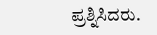ಪ್ರಶ್ನಿಸಿದರು.